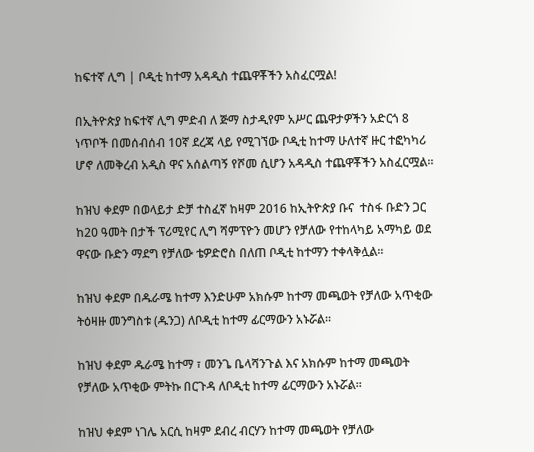ከፍተኛ ሊግ | ቦዲቲ ከተማ አዳዲስ ተጨዋቾችን አስፈርሟል!

በኢትዮጵያ ከፍተኛ ሊግ ምድብ ለ ጅማ ስታዲየም አሥር ጨዋታዎችን አድርጎ 8 ነጥቦች በመሰብሰብ 10ኛ ደረጃ ላይ የሚገኘው ቦዲቲ ከተማ ሁለተኛ ዙር ተፎካካሪ ሆኖ ለመቅረብ አዲስ ዋና አሰልጣኝ የሾመ ሲሆን አዳዲስ ተጨዋቾችን አስፈርሟል።

ከዝህ ቀደም በወላይታ ድቻ ተስፈኛ ከዛም 2016 ከኢትዮጵያ ቡና  ተስፋ ቡድን ጋር ከ20 ዓመት በታች ፕሪሚየር ሊግ ሻምፕዮን መሆን የቻለው የተከላካይ አማካይ ወደ ዋናው ቡድን ማደግ የቻለው ቴዎድሮስ በለጠ ቦዲቲ ከተማን ተቀላቅሏል።

ከዝህ ቀደም በዱራሜ ከተማ እንድሁም አክሱም ከተማ መጫወት የቻለው አጥቂው ትዕዛዙ መንግስቱ (ዱንጋ) ለቦዲቲ ከተማ ፊርማውን አኑሯል።

ከዝህ ቀደም ዱራሜ ከተማ ፣ መንጌ ቤላሻንጉል እና አክሱም ከተማ መጫወት የቻለው አጥቂው ምትኩ በርጉዳ ለቦዲቲ ከተማ ፊርማውን አኑሯል።

ከዝህ ቀደም ነገሌ አርሲ ከዛም ደብረ ብርሃን ከተማ መጫወት የቻለው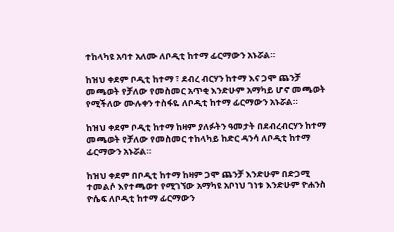ተከላካዩ አባተ አለሙ ለቦዲቲ ከተማ ፊርማውን አኑሯል።

ከዝህ ቀደም ቦዲቲ ከተማ ፣ ደብረ ብርሃን ከተማ እና ጋሞ ጨንቻ መጫወት የቻለው የመስመር አጥቂ እንድሁም አማካይ ሆኖ መጫወት የሚችለው ሙሉቀን ተስፋዬ ለቦዲቲ ከተማ ፊርማውን አኑሯል።

ከዝህ ቀደም ቦዲቲ ከተማ ከዛም ያለፉትን ዓመታት በደብረብርሃን ከተማ መጫወት የቻለው የመስመር ተከላካይ ከድር ዳንሳ ለቦዲቲ ከተማ ፊርማውን አኑሯል።

ከዝህ ቀደም በቦዲቲ ከተማ ከዛም ጋሞ ጨንቻ እንድሁም በድጋሚ ተመልሶ እየተጫወተ የሚገኘው አማካዩ አቦነህ ገነቱ እንድሁም ዮሐንስ ዮሴፍ ለቦዲቲ ከተማ ፊርማውን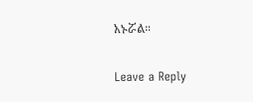አኑሯል።

Leave a Reply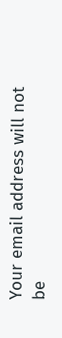Your email address will not be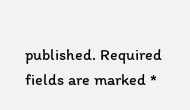published. Required fields are marked *